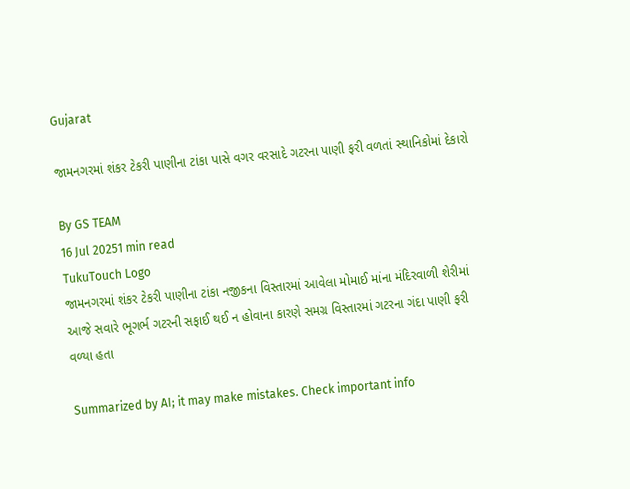Gujarat

જામનગરમાં શંકર ટેકરી પાણીના ટાંકા પાસે વગર વરસાદે ગટરના પાણી ફરી વળતાં સ્થાનિકોમાં દેકારો

By GS TEAM
16 Jul 20251 min read
TukuTouch Logo
જામનગરમાં શંકર ટેકરી પાણીના ટાંકા નજીકના વિસ્તારમાં આવેલા મોમાઈ માંના મંદિરવાળી શેરીમાં આજે સવારે ભૂગર્ભ ગટરની સફાઈ થઈ ન હોવાના કારણે સમગ્ર વિસ્તારમાં ગટરના ગંદા પાણી ફરી વળ્યા હતા

Summarized by AI; it may make mistakes. Check important info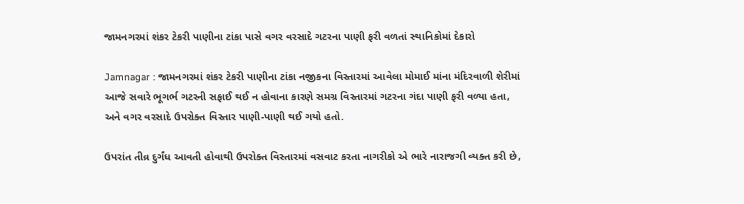જામનગરમાં શંકર ટેકરી પાણીના ટાંકા પાસે વગર વરસાદે ગટરના પાણી ફરી વળતાં સ્થાનિકોમાં દેકારો

Jamnagar : જામનગરમાં શંકર ટેકરી પાણીના ટાંકા નજીકના વિસ્તારમાં આવેલા મોમાઈ માંના મંદિરવાળી શેરીમાં આજે સવારે ભૂગર્ભ ગટરની સફાઈ થઈ ન હોવાના કારણે સમગ્ર વિસ્તારમાં ગટરના ગંદા પાણી ફરી વળ્યા હતા, અને વગર વરસાદે ઉપરોક્ત વિસ્તાર પાણી-પાણી થઈ ગયો હતો.

ઉપરાંત તીવ્ર દુર્ગંધ આવતી હોવાથી ઉપરોક્ત વિસ્તારમાં વસવાટ કરતા નાગરીકો એ ભારે નારાજગી વ્યક્ત કરી છે,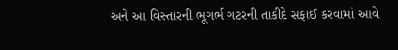અને આ વિસ્તારની ભૂગર્ભ ગટરની તાકીદે સફાઈ કરવામાં આવે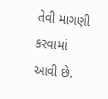તેવી માગણી કરવામાં આવી છે.